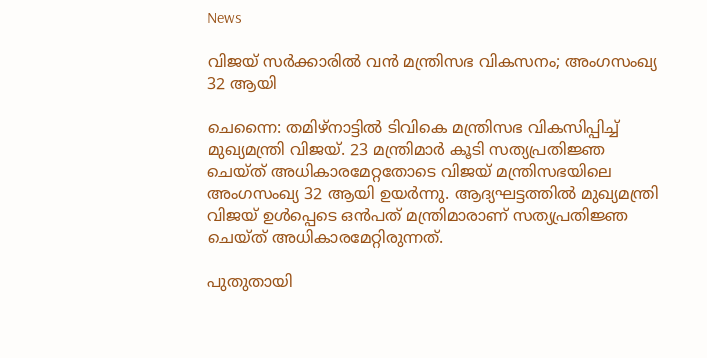News

വിജയ് സർക്കാരിൽ വൻ മന്ത്രിസഭ വികസനം; അംഗസംഖ്യ 32 ആയി

ചെന്നൈ: തമിഴ്നാട്ടിൽ ടിവികെ മന്ത്രിസഭ വികസിപ്പിച്ച് മുഖ്യമന്ത്രി വിജയ്. 23 മന്ത്രിമാർ കൂടി സത്യപ്രതിജ്ഞ ചെയ്ത് അധികാരമേറ്റതോടെ വിജയ് മന്ത്രിസഭയിലെ അംഗസംഖ്യ 32 ആയി ഉയർന്നു. ആദ്യഘട്ടത്തിൽ മുഖ്യമന്ത്രി വിജയ് ഉൾപ്പെടെ ഒൻപത് മന്ത്രിമാരാണ് സത്യപ്രതിജ്ഞ ചെയ്ത് അധികാരമേറ്റിരുന്നത്.

പുതുതായി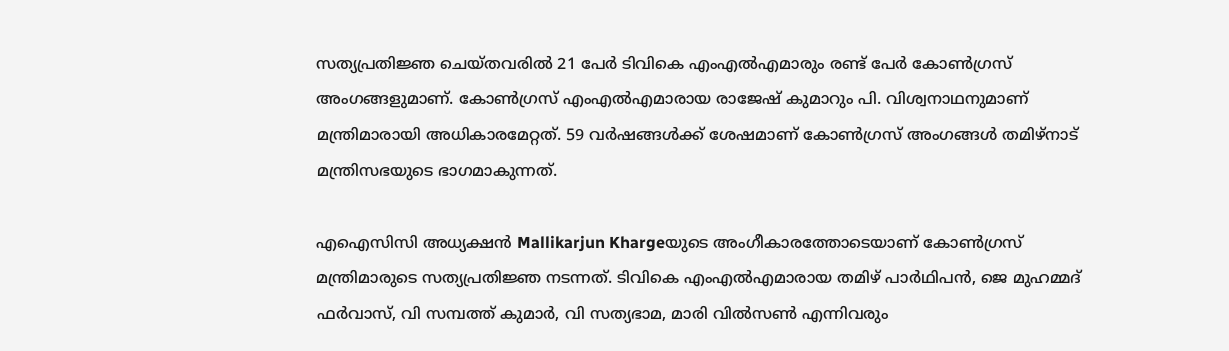സത്യപ്രതിജ്ഞ ചെയ്തവരിൽ 21 പേർ ടിവികെ എംഎൽഎമാരും രണ്ട് പേർ കോൺഗ്രസ് അംഗങ്ങളുമാണ്. കോൺഗ്രസ് എംഎൽഎമാരായ രാജേഷ് കുമാറും പി. വിശ്വനാഥനുമാണ് മന്ത്രിമാരായി അധികാരമേറ്റത്. 59 വർഷങ്ങൾക്ക് ശേഷമാണ് കോൺഗ്രസ് അംഗങ്ങൾ തമിഴ്നാട് മന്ത്രിസഭയുടെ ഭാഗമാകുന്നത്.

എഐസിസി അധ്യക്ഷൻ Mallikarjun Khargeയുടെ അംഗീകാരത്തോടെയാണ് കോൺഗ്രസ് മന്ത്രിമാരുടെ സത്യപ്രതിജ്ഞ നടന്നത്. ടിവികെ എംഎൽഎമാരായ തമിഴ് പാർഥിപൻ, ജെ മുഹമ്മദ് ഫർവാസ്, വി സമ്പത്ത് കുമാർ, വി സത്യഭാമ, മാരി വിൽസൺ എന്നിവരും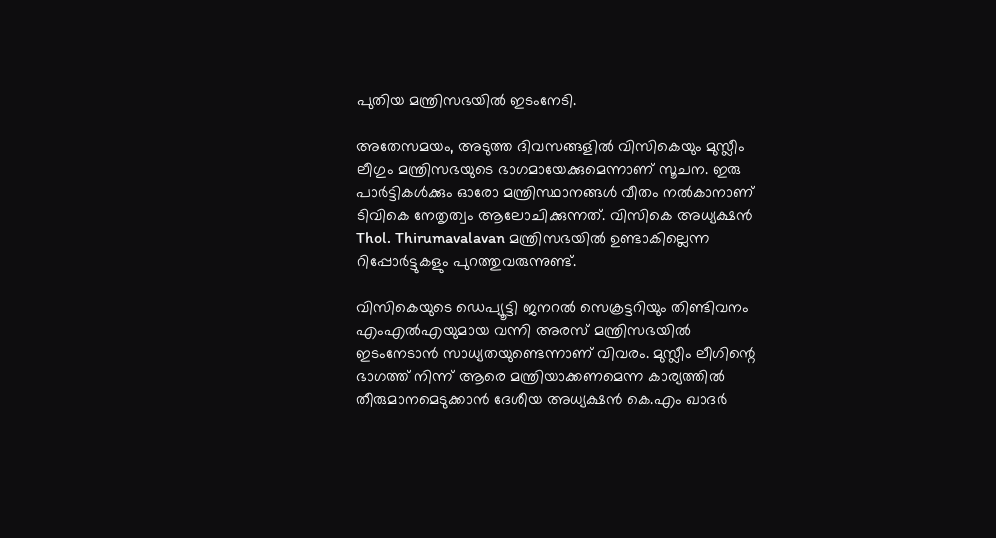പുതിയ മന്ത്രിസഭയിൽ ഇടംനേടി.

അതേസമയം, അടുത്ത ദിവസങ്ങളിൽ വിസികെയും മുസ്ലീം ലീഗും മന്ത്രിസഭയുടെ ഭാഗമായേക്കുമെന്നാണ് സൂചന. ഇരു പാർട്ടികൾക്കും ഓരോ മന്ത്രിസ്ഥാനങ്ങൾ വീതം നൽകാനാണ് ടിവികെ നേതൃത്വം ആലോചിക്കുന്നത്. വിസികെ അധ്യക്ഷൻ Thol. Thirumavalavan മന്ത്രിസഭയിൽ ഉണ്ടാകില്ലെന്ന റിപ്പോർട്ടുകളും പുറത്തുവരുന്നുണ്ട്.

വിസികെയുടെ ഡെപ്യൂട്ടി ജനറൽ സെക്രട്ടറിയും തിണ്ടിവനം എംഎൽഎയുമായ വന്നി അരസ് മന്ത്രിസഭയിൽ ഇടംനേടാൻ സാധ്യതയുണ്ടെന്നാണ് വിവരം. മുസ്ലീം ലീഗിന്റെ ഭാഗത്ത് നിന്ന് ആരെ മന്ത്രിയാക്കണമെന്ന കാര്യത്തിൽ തീരുമാനമെടുക്കാൻ ദേശീയ അധ്യക്ഷൻ കെ.എം ഖാദർ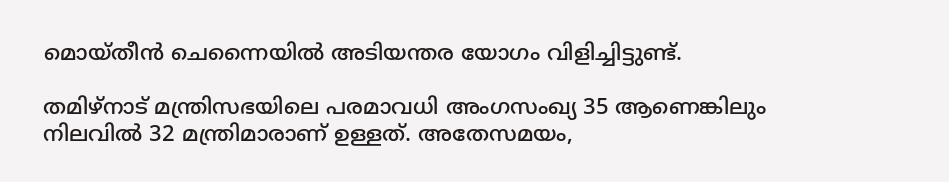മൊയ്തീൻ ചെന്നൈയിൽ അടിയന്തര യോഗം വിളിച്ചിട്ടുണ്ട്.

തമിഴ്നാട് മന്ത്രിസഭയിലെ പരമാവധി അംഗസംഖ്യ 35 ആണെങ്കിലും നിലവിൽ 32 മന്ത്രിമാരാണ് ഉള്ളത്. അതേസമയം,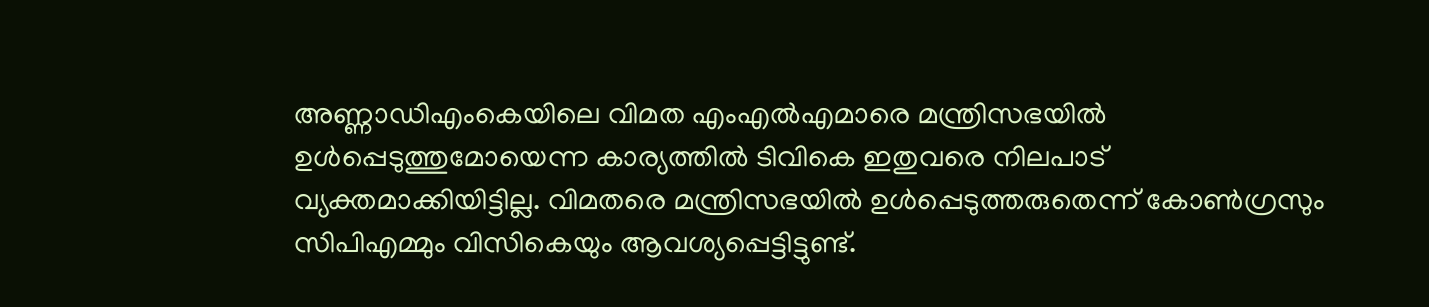അണ്ണാഡിഎംകെയിലെ വിമത എംഎൽഎമാരെ മന്ത്രിസഭയിൽ ഉൾപ്പെടുത്തുമോയെന്ന കാര്യത്തിൽ ടിവികെ ഇതുവരെ നിലപാട് വ്യക്തമാക്കിയിട്ടില്ല. വിമതരെ മന്ത്രിസഭയിൽ ഉൾപ്പെടുത്തരുതെന്ന് കോൺഗ്രസും സിപിഎമ്മും വിസികെയും ആവശ്യപ്പെട്ടിട്ടുണ്ട്.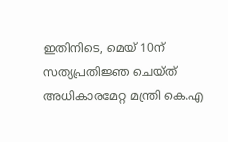ഇതിനിടെ, മെയ് 10ന് സത്യപ്രതിജ്ഞ ചെയ്ത് അധികാരമേറ്റ മന്ത്രി കെ.എ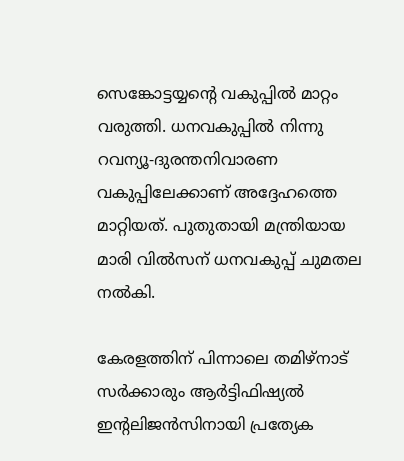സെങ്കോട്ടയ്യന്റെ വകുപ്പിൽ മാറ്റം വരുത്തി. ധനവകുപ്പിൽ നിന്നു റവന്യൂ-ദുരന്തനിവാരണ വകുപ്പിലേക്കാണ് അദ്ദേഹത്തെ മാറ്റിയത്. പുതുതായി മന്ത്രിയായ മാരി വിൽസന് ധനവകുപ്പ് ചുമതല നൽകി.

കേരളത്തിന് പിന്നാലെ തമിഴ്നാട് സർക്കാരും ആർട്ടിഫിഷ്യൽ ഇന്റലിജൻസിനായി പ്രത്യേക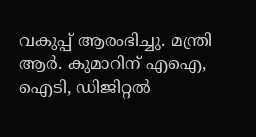വകുപ്പ് ആരംഭിച്ചു. മന്ത്രി ആർ. കുമാറിന് എഐ, ഐടി, ഡിജിറ്റൽ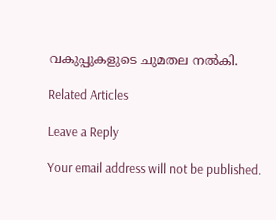വകുപ്പുകളുടെ ചുമതല നൽകി.

Related Articles

Leave a Reply

Your email address will not be published.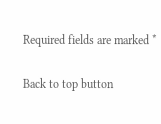Required fields are marked *

Back to top button